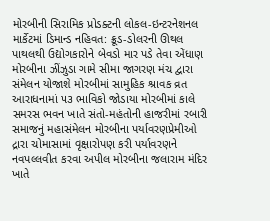મોરબીની સિરામિક પ્રોડક્ટની લોકલ-ઇન્ટરનેશનલ માર્કેટમાં ડિમાન્ડ નહિવત: ક્રૂડ-ડોલરની ઊથલ પાથલથી ઉદ્યોગકારોને બેવડો માર પડે તેવા એંધાણ મોરબીના ઝીંઝુડા ગામે સીમા જાગરણ મંચ દ્વારા સંમેલન યોજાશે મોરબીમાં સામુહિક શ્રાવક વ્રત આરાધનામાં ૫૩ ભાવિકો જોડાયા મોરબીમાં કાલે સમરસ ભવન ખાતે સંતો-મહંતોની હાજરીમાં રબારી સમાજનું મહાસંમેલન મોરબીના પર્યાવરણપ્રેમીઓ દ્રારા ચોમાસામાં વૃક્ષારોપણ કરી પર્યાવરણને નવપલ્લવીત કરવા અપીલ મોરબીના જલારામ મંદિર ખાતે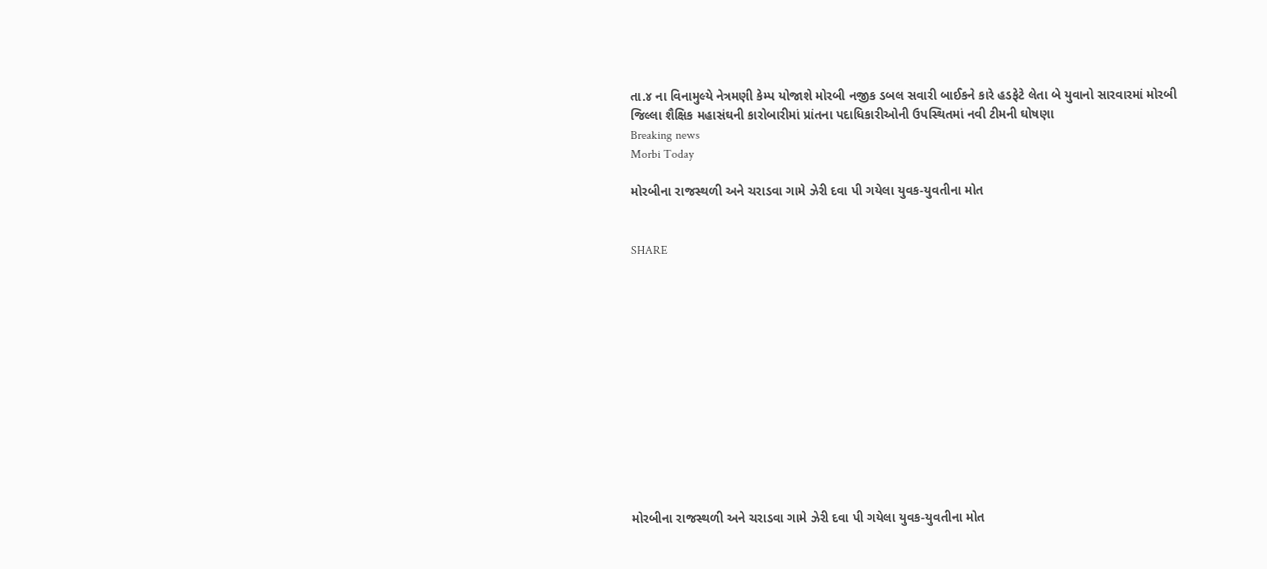તા.૪ ના વિનામુલ્યે નેત્રમણી કેમ્પ યોજાશે મોરબી નજીક ડબલ સવારી બાઈકને કારે હડફેટે લેતા બે યુવાનો સારવારમાં મોરબી જિલ્લા શૈક્ષિક મહાસંઘની કારોબારીમાં પ્રાંતના પદાધિકારીઓની ઉપસ્થિતમાં નવી ટીમની ઘોષણા
Breaking news
Morbi Today

મોરબીના રાજસ્થળી અને ચરાડવા ગામે ઝેરી દવા પી ગયેલા યુવક-યુવતીના મોત


SHARE













મોરબીના રાજસ્થળી અને ચરાડવા ગામે ઝેરી દવા પી ગયેલા યુવક-યુવતીના મોત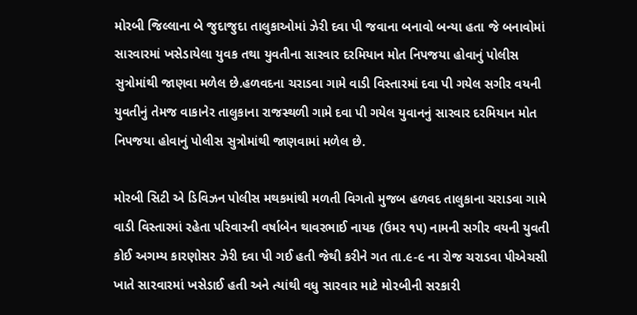મોરબી જિલ્લાના બે જુદાજુદા તાલુકાઓમાં ઝેરી દવા પી જવાના બનાવો બન્યા હતા જે બનાવોમાં સારવારમાં ખસેડાયેલા યુવક તથા યુવતીના સારવાર દરમિયાન મોત નિપજયા હોવાનું પોલીસ સુત્રોમાંથી જાણવા મળેલ છે.હળવદના ચરાડવા ગામે વાડી વિસ્તારમાં દવા પી ગયેલ સગીર વયની યુવતીનું તેમજ વાકાનેર તાલુકાના રાજસ્થળી ગામે દવા પી ગયેલ યુવાનનું સારવાર દરમિયાન મોત નિપજયા હોવાનું પોલીસ સુત્રોમાંથી જાણવામાં મળેલ છે.

મોરબી સિટી એ ડિવિઝન પોલીસ મથકમાંથી મળતી વિગતો મુજબ હળવદ તાલુકાના ચરાડવા ગામે વાડી વિસ્તારમાં રહેતા પરિવારની વર્ષાબેન થાવરભાઈ નાયક (ઉમર ૧૫) નામની સગીર વયની યુવતી કોઈ અગમ્ય કારણોસર ઝેરી દવા પી ગઈ હતી જેથી કરીને ગત તા.૯-૯ ના રોજ ચરાડવા પીએચસી ખાતે સારવારમાં ખસેડાઈ હતી અને ત્યાંથી વધુ સારવાર માટે મોરબીની સરકારી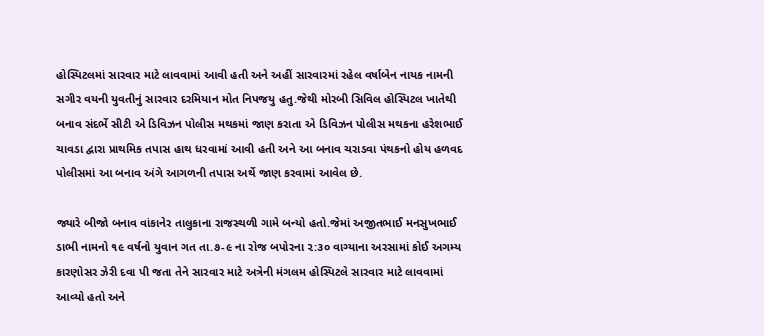હોસ્પિટલમાં સારવાર માટે લાવવામાં આવી હતી અને અહીં સારવારમાં રહેલ વર્ષાબેન નાયક નામની સગીર વયની યુવતીનું સારવાર દરમિયાન મોત નિપજયુ હતુ.જેથી મોરબી સિવિલ હોસ્પિટલ ખાતેથી બનાવ સંદર્ભે સીટી એ ડિવિઝન પોલીસ મથકમાં જાણ કરાતા એ ડિવિઝન પોલીસ મથકના હરેશભાઈ ચાવડા દ્વારા પ્રાથમિક તપાસ હાથ ધરવામાં આવી હતી અને આ બનાવ ચરાડવા પંથકનો હોય હળવદ પોલીસમાં આ બનાવ અંગે આગળની તપાસ અર્થે જાણ કરવામાં આવેલ છે.

જ્યારે બીજો બનાવ વાંકાનેર તાલુકાના રાજસ્થળી ગામે બન્યો હતો.જેમાં અજીતભાઈ મનસુખભાઈ ડાભી નામનો ૧૯ વર્ષનો યુવાન ગત તા.૭-૯ ના રોજ બપોરના ૨:૩૦ વાગ્યાના અરસામાં કોઈ અગમ્ય કારણોસર ઝેરી દવા પી જતા તેને સારવાર માટે અત્રેની મંગલમ હોસ્પિટલે સારવાર માટે લાવવામાં આવ્યો હતો અને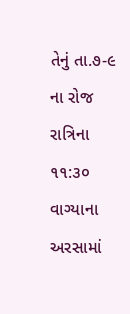તેનું તા.૭-૯ ના રોજ રાત્રિના ૧૧:૩૦ વાગ્યાના અરસામાં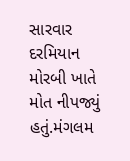સારવાર દરમિયાન મોરબી ખાતે મોત નીપજ્યું હતું.મંગલમ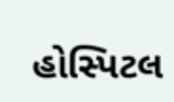હોસ્પિટલ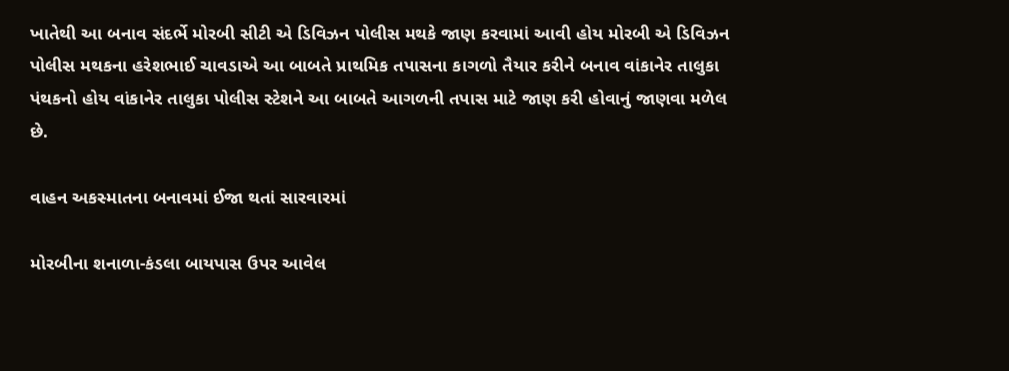ખાતેથી આ બનાવ સંદર્ભે મોરબી સીટી એ ડિવિઝન પોલીસ મથકે જાણ કરવામાં આવી હોય મોરબી એ ડિવિઝન પોલીસ મથકના હરેશભાઈ ચાવડાએ આ બાબતે પ્રાથમિક તપાસના કાગળો તૈયાર કરીને બનાવ વાંકાનેર તાલુકા પંથકનો હોય વાંકાનેર તાલુકા પોલીસ સ્ટેશને આ બાબતે આગળની તપાસ માટે જાણ કરી હોવાનું જાણવા મળેલ છે.

વાહન અકસ્માતના બનાવમાં ઈજા થતાં સારવારમાં

મોરબીના શનાળા-કંડલા બાયપાસ ઉપર આવેલ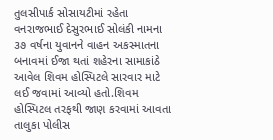તુલસીપાર્ક સોસાયટીમાં રહેતા વનરાજભાઈ દેસુરભાઈ સોલંકી નામના ૩૭ વર્ષના યુવાનને વાહન અકસ્માતના બનાવમાં ઈજા થતાં શહેરના સામાકાંઠે આવેલ શિવમ હોસ્પિટલે સારવાર માટે લઈ જવામાં આવ્યો હતો.શિવમ હોસ્પિટલ તરફથી જાણ કરવામાં આવતા તાલુકા પોલીસ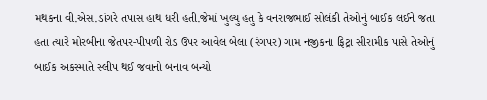મથકના વી.એસ.ડાંગરે તપાસ હાથ ધરી હતી.જેમાં ખુલ્યુ હતુ કે વનરાજભાઈ સોલંકી તેઓનું બાઈક લઈને જતા હતા ત્યારે મોરબીના જેતપર-પીપળી રોડ ઉપર આવેલ બેલા (રંગપર) ગામ નજીકના ફિટ્રા સીરામીક પાસે તેઓનું બાઈક અકસ્માતે સ્લીપ થઈ જવાનો બનાવ બન્યો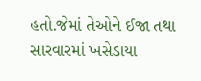હતો.જેમાં તેઓને ઈજા તથા સારવારમાં ખસેડાયા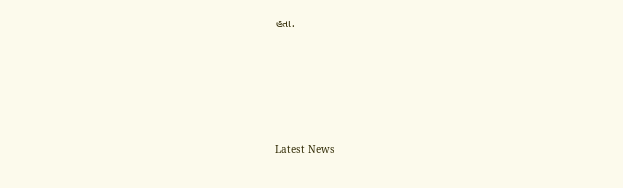હતા.






Latest News